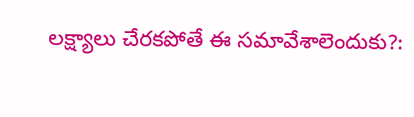లక్ష్యాలు చేరకపోతే ఈ సమావేశాలెందుకు?: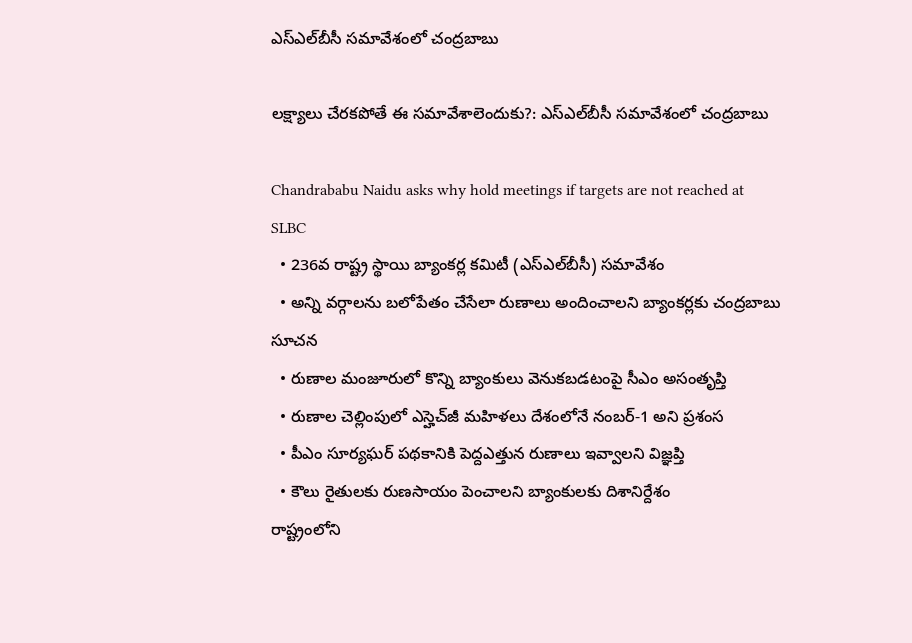ఎస్‌ఎల్‌బీసీ సమావేశంలో చంద్రబాబు

లక్ష్యాలు చేరకపోతే ఈ సమావేశాలెందుకు?: ఎస్‌ఎల్‌బీసీ సమావేశంలో చంద్రబాబు

Chandrababu Naidu asks why hold meetings if targets are not reached at SLBC
  • 236వ రాష్ట్ర స్థాయి బ్యాంకర్ల కమిటీ (ఎస్‌ఎల్‌బీసీ) సమావేశం
  • అన్ని వర్గాలను బలోపేతం చేసేలా రుణాలు అందించాలని బ్యాంకర్లకు చంద్రబాబు సూచన
  • రుణాల మంజూరులో కొన్ని బ్యాంకులు వెనుకబడటంపై సీఎం అసంతృప్తి
  • రుణాల చెల్లింపులో ఎస్హెచ్‌జీ మహిళలు దేశంలోనే నంబర్-1 అని ప్రశంస
  • పీఎం సూర్యఘర్ పథకానికి పెద్దఎత్తున రుణాలు ఇవ్వాలని విజ్ఞప్తి
  • కౌలు రైతులకు రుణసాయం పెంచాలని బ్యాంకులకు దిశానిర్దేశం
రాష్ట్రంలోని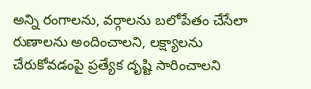అన్ని రంగాలను, వర్గాలను బలోపేతం చేసేలా రుణాలను అందించాలని, లక్ష్యాలను చేరుకోవడంపై ప్రత్యేక దృష్టి సారించాలని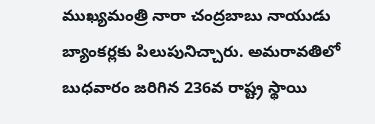ముఖ్యమంత్రి నారా చంద్రబాబు నాయుడు బ్యాంకర్లకు పిలుపునిచ్చారు. అమరావతిలో బుధవారం జరిగిన 236వ రాష్ట్ర స్థాయి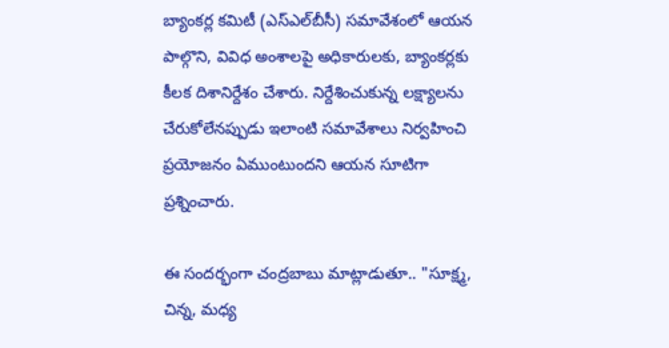బ్యాంకర్ల కమిటీ (ఎస్‌ఎల్‌బీసీ) సమావేశంలో ఆయన పాల్గొని, వివిధ అంశాలపై అధికారులకు, బ్యాంకర్లకు కీలక దిశానిర్దేశం చేశారు. నిర్దేశించుకున్న లక్ష్యాలను చేరుకోలేనప్పుడు ఇలాంటి సమావేశాలు నిర్వహించి ప్రయోజనం ఏముంటుందని ఆయన సూటిగా ప్రశ్నించారు.

ఈ సందర్భంగా చంద్రబాబు మాట్లాడుతూ.. "సూక్ష్మ, చిన్న, మధ్య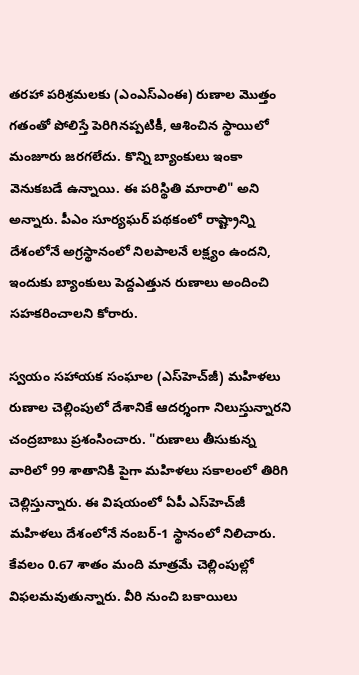తరహా పరిశ్రమలకు (ఎంఎస్ఎంఈ) రుణాల మొత్తం గతంతో పోలిస్తే పెరిగినప్పటికీ, ఆశించిన స్థాయిలో మంజూరు జరగలేదు. కొన్ని బ్యాంకులు ఇంకా వెనుకబడే ఉన్నాయి. ఈ పరిస్థితి మారాలి" అని అన్నారు. పీఎం సూర్యఘర్ పథకంలో రాష్ట్రాన్ని దేశంలోనే అగ్రస్థానంలో నిలపాలనే లక్ష్యం ఉందని, ఇందుకు బ్యాంకులు పెద్దఎత్తున రుణాలు అందించి సహకరించాలని కోరారు.

స్వయం సహాయక సంఘాల (ఎస్‌హెచ్‌జీ) మహిళలు రుణాల చెల్లింపులో దేశానికే ఆదర్శంగా నిలుస్తున్నారని చంద్రబాబు ప్రశంసించారు. "రుణాలు తీసుకున్న వారిలో 99 శాతానికి పైగా మహిళలు సకాలంలో తిరిగి చెల్లిస్తున్నారు. ఈ విషయంలో ఏపీ ఎస్‌హెచ్‌జీ మహిళలు దేశంలోనే నంబర్-1 స్థానంలో నిలిచారు. కేవలం 0.67 శాతం మంది మాత్రమే చెల్లింపుల్లో విఫలమవుతున్నారు. వీరి నుంచి బకాయిలు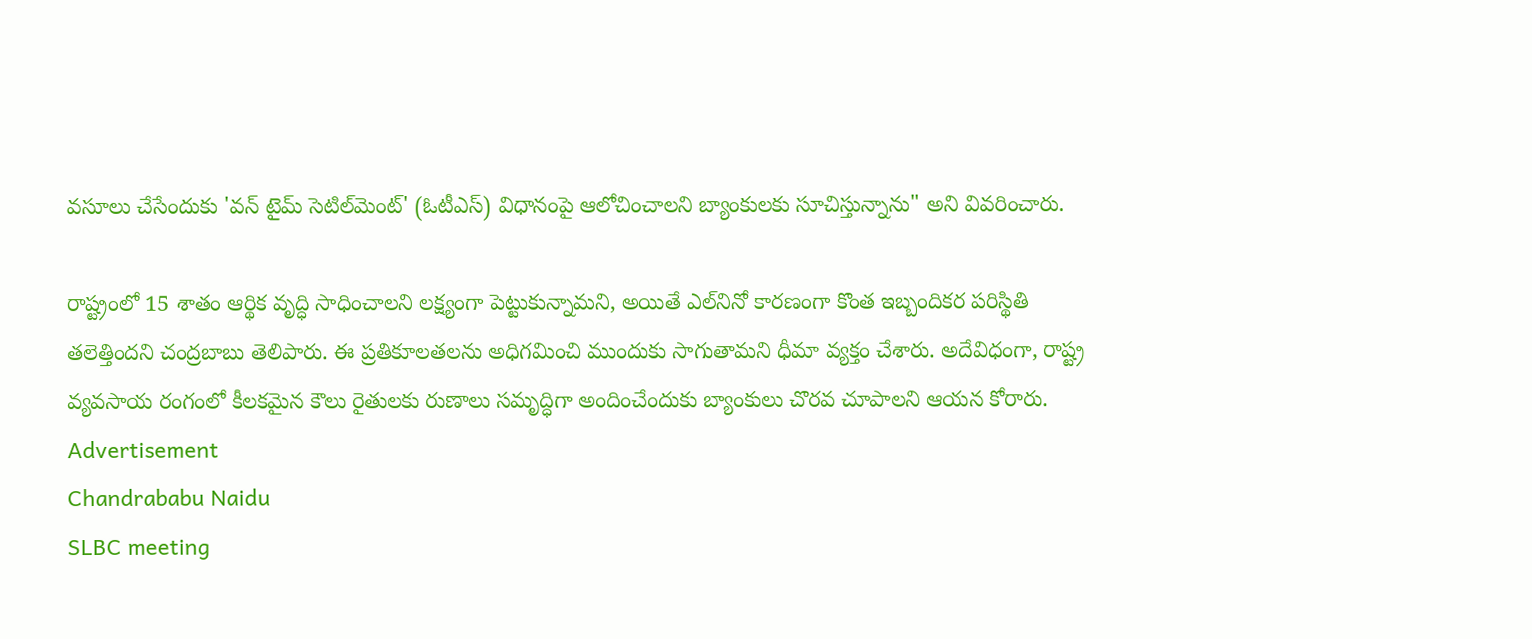వసూలు చేసేందుకు 'వన్ టైమ్ సెటిల్‌మెంట్' (ఓటీఎస్) విధానంపై ఆలోచించాలని బ్యాంకులకు సూచిస్తున్నాను" అని వివరించారు.

రాష్ట్రంలో 15 శాతం ఆర్థిక వృద్ధి సాధించాలని లక్ష్యంగా పెట్టుకున్నామని, అయితే ఎల్‌నినో కారణంగా కొంత ఇబ్బందికర పరిస్థితి తలెత్తిందని చంద్రబాబు తెలిపారు. ఈ ప్రతికూలతలను అధిగమించి ముందుకు సాగుతామని ధీమా వ్యక్తం చేశారు. అదేవిధంగా, రాష్ట్ర వ్యవసాయ రంగంలో కీలకమైన కౌలు రైతులకు రుణాలు సమృద్ధిగా అందించేందుకు బ్యాంకులు చొరవ చూపాలని ఆయన కోరారు.
Advertisement
Chandrababu Naidu
SLBC meeting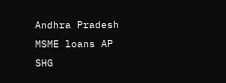Andhra Pradesh
MSME loans AP
SHG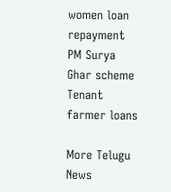women loan repayment
PM Surya Ghar scheme
Tenant farmer loans

More Telugu News